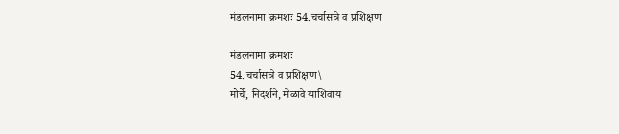मंडलनामा क्रमशः 54.चर्चासत्रे व प्रशिक्षण

मंडलनामा क्रमशः
54.चर्चासत्रे व प्रशिक्षण\
मोर्चे, निदर्शने, मेळावे याशिवाय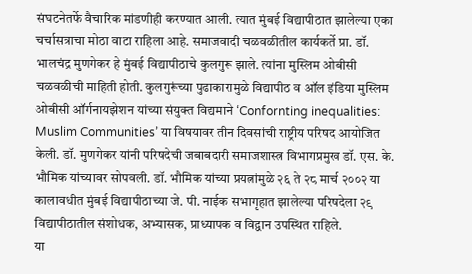संघटनेतर्फे वैचारिक मांडणीही करण्यात आली. त्यात मुंबई विद्यापीठात झालेल्या एका चर्चासत्राचा मोठा वाटा राहिला आहे. समाजवादी चळवळीतील कार्यकर्ते प्रा. डॉ. भालचंद्र मुणगेकर हे मुंबई विद्यापीठाचे कुलगुरू झाले. त्यांना मुस्लिम ओबीसी चळवळीची माहिती होती. कुलगुरूंच्या पुढाकारामुळे विद्यापीठ व ऑल इंडिया मुस्लिम ओबीसी ऑर्गनायझेशन यांच्या संयुक्त विद्यमाने ‘Confornting inequalities: Muslim Communities’ या विषयावर तीन दिवसांची राष्ट्रीय परिषद आयोजित केली. डॉ. मुणगेकर यांनी परिषदेची जबाबदारी समाजशास्त्र विभागप्रमुख डॉ. एस. के. भौमिक यांच्यावर सोपवली. डॉ. भौमिक यांच्या प्रयत्नांमुळे २६ ते २८ मार्च २००२ या कालावधीत मुंबई विद्यापीठाच्या जे. पी. नाईक सभागृहात झालेल्या परिषदेला २९ विद्यापीठातील संशोधक, अभ्यासक, प्राध्यापक व विद्वान उपस्थित राहिले.
या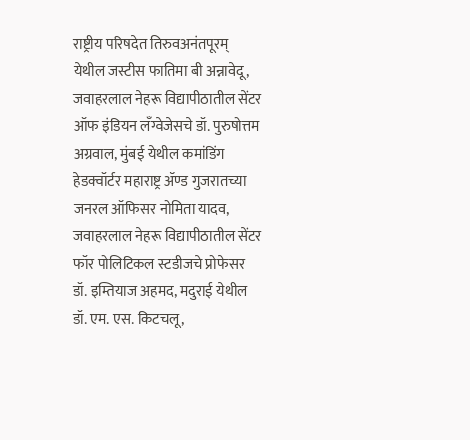राष्ट्रीय परिषदेत तिरुवअनंतपूरम् येथील जस्टीस फातिमा बी अन्नावेदू, जवाहरलाल नेहरू विद्यापीठातील सेंटर ऑफ इंडियन लँग्वेजेसचे डॉ. पुरुषोत्तम अग्रवाल, मुंबई येथील कमांडिंग हेडक्वॉर्टर महाराष्ट्र ॲण्ड गुजरातच्या जनरल ऑफिसर नोमिता यादव, जवाहरलाल नेहरू विद्यापीठातील सेंटर फॉर पोलिटिकल स्टडीजचे प्रोफेसर डॉ. इम्तियाज अहमद, मदुराई येथील डॉ. एम. एस. किटचलू,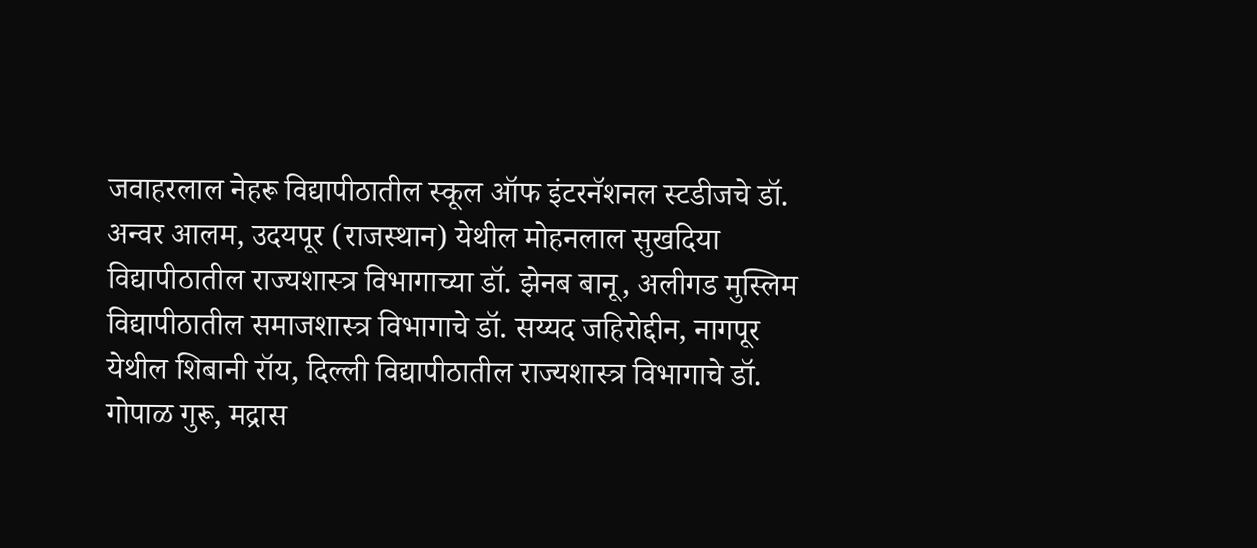जवाहरलाल नेहरू विद्यापीठातील स्कूल ऑफ इंटरनॅशनल स्टडीजचे डॉ. अन्वर आलम, उदयपूर (राजस्थान) येथील मोहनलाल सुखदिया विद्यापीठातील राज्यशास्त्र विभागाच्या डॉ. झेनब बानू, अलीगड मुस्लिम विद्यापीठातील समाजशास्त्र विभागाचे डॉ. सय्यद जहिरोद्दीन, नागपूर येथील शिबानी रॉय, दिल्ली विद्यापीठातील राज्यशास्त्र विभागाचे डॉ. गोपाळ गुरू, मद्रास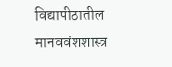विद्यापीठातील मानववंशशास्त्र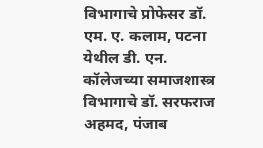विभागाचे प्रोफेसर डॉ. एम. ए. कलाम, पटना येथील डी. एन. कॉलेजच्या समाजशास्त्र विभागाचे डॉ. सरफराज अहमद, पंजाब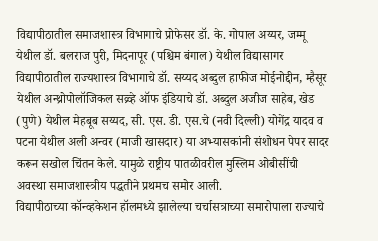विद्यापीठातील समाजशास्त्र विभागाचे प्रोफेसर डॉ. के. गोपाल अय्यर, जम्मू येथील डॉ. बलराज पुरी, मिदनापूर (पश्चिम बंगाल) येथील विद्यासागर विद्यापीठातील राज्यशास्त्र विभागाचे डॉ. सय्यद अब्दुल हाफीज मोईनोद्दीन, म्हैसूर येथील अन्थ्रोपोलॉजिकल सव्र्व्हे ऑफ इंडियाचे डॉ. अब्दुल अजीज साहेब, खेड (पुणे) येथील मेहबूब सय्यद, सी. एस. डी. एस.चे (नवी दिल्ली) योगेंद्र यादव व पटना येथील अली अन्वर (माजी खासदार) या अभ्यासकांनी संशोधन पेपर सादर करून सखोल चिंतन केले. यामुळे राष्ट्रीय पातळीवरील मुस्लिम ओबीसींची अवस्था समाजशास्त्रीय पद्धतीने प्रथमच समोर आली.
विद्यापीठाच्या कॉन्व्हकेशन हॉलमध्ये झालेल्या चर्चासत्राच्या समारोपाला राज्याचे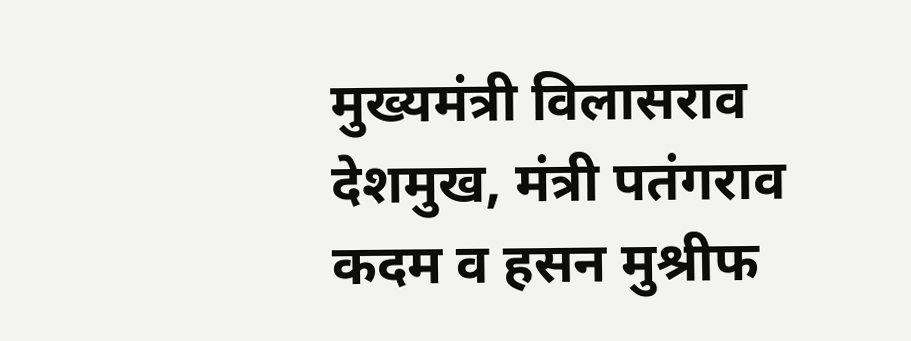मुख्यमंत्री विलासराव देशमुख, मंत्री पतंगराव कदम व हसन मुश्रीफ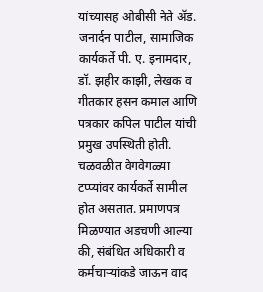यांच्यासह ओबीसी नेते ॲड. जनार्दन पाटील, सामाजिक कार्यकर्ते पी. ए. इनामदार, डॉ. झहीर काझी, लेखक व गीतकार हसन कमाल आणि पत्रकार कपिल पाटील यांची प्रमुख उपस्थिती होती.
चळवळीत वेगवेगळ्या टप्प्यांवर कार्यकर्ते सामील होत असतात. प्रमाणपत्र मिळण्यात अडचणी आल्या की, संबंधित अधिकारी व कर्मचाऱ्यांकडे जाऊन वाद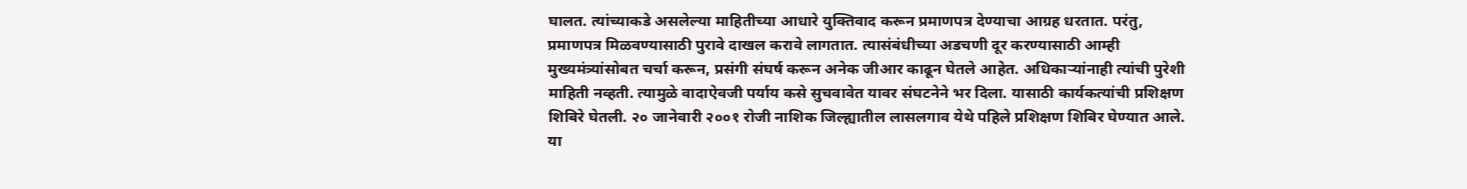घालत. त्यांच्याकडे असलेल्या माहितीच्या आधारे युक्तिवाद करून प्रमाणपत्र देण्याचा आग्रह धरतात. परंतु, प्रमाणपत्र मिळवण्यासाठी पुरावे दाखल करावे लागतात. त्यासंबंधीच्या अडचणी दूर करण्यासाठी आम्ही मुख्यमंत्र्यांसोबत चर्चा करून, प्रसंगी संघर्ष करून अनेक जीआर काढून घेतले आहेत. अधिकाऱ्यांनाही त्यांची पुरेशी माहिती नव्हती. त्यामुळे वादाऐवजी पर्याय कसे सुचवावेत यावर संघटनेने भर दिला. यासाठी कार्यकत्यांची प्रशिक्षण शिबिरे घेतली. २० जानेवारी २००१ रोजी नाशिक जिल्ह्यातील लासलगाव येथे पहिले प्रशिक्षण शिबिर घेण्यात आले. या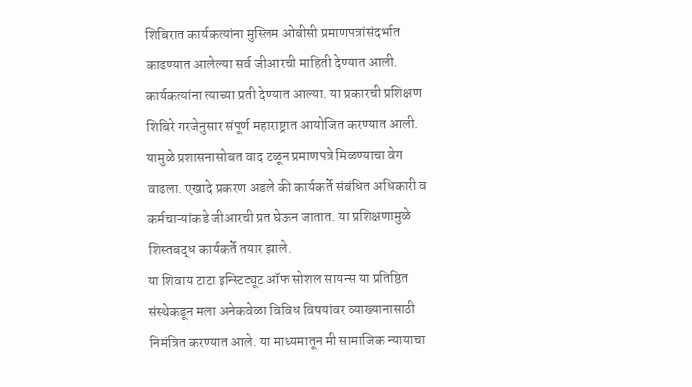शिबिरात कार्यकत्यांना मुस्लिम ओबीसी प्रमाणपत्रांसंदर्भात काढण्यात आलेल्या सर्व जीआरची माहिती देण्यात आली. कार्यकत्यांना त्याच्या प्रती देण्यात आल्या. या प्रकारची प्रशिक्षण शिबिरे गरजेनुसार संपूर्ण महाराष्ट्रात आयोजित करण्यात आली. यामुळे प्रशासनासोबत वाद टळून प्रमाणपत्रे मिळण्याचा वेग वाढला. एखादे प्रकरण अडले की कार्यकर्ते संबंधित अधिकारी व कर्मचाऱ्यांकडे जीआरची प्रत घेऊन जातात. या प्रशिक्षणामुळे शिस्तबद्ध कार्यकर्ते तयार झाले.
या शिवाय टाटा इन्स्टिट्यूट ऑफ सोशल सायन्स या प्रतिष्ठित संस्थेकडून मला अनेकवेळा विविध विषयांवर व्याख्यानासाठी निमंत्रित करण्यात आले. या माध्यमातून मी सामाजिक न्यायाचा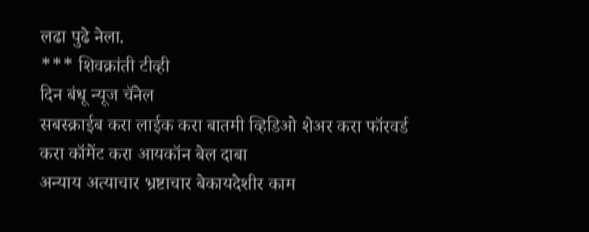लढा पुढे नेला.
*** शिवक्रांती टीव्ही
दिन बंधू न्यूज चॅनेल
सबस्क्राईब करा लाईक करा बातमी व्हिडिओ शेअर करा फॉरवर्ड करा कॉमेंट करा आयकॉन बेल दाबा
अन्याय अत्याचार भ्रष्टाचार बेकायदेशीर काम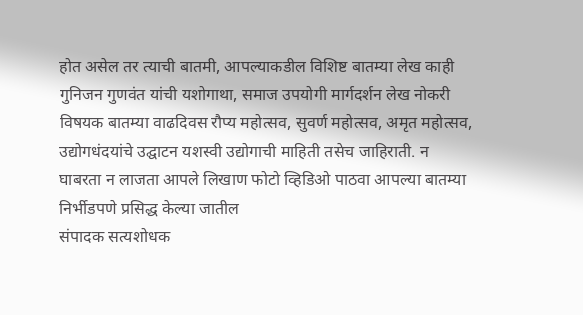होत असेल तर त्याची बातमी, आपल्याकडील विशिष्ट बातम्या लेख काही गुनिजन गुणवंत यांची यशोगाथा, समाज उपयोगी मार्गदर्शन लेख नोकरी विषयक बातम्या वाढदिवस रौप्य महोत्सव, सुवर्ण महोत्सव, अमृत महोत्सव, उद्योगधंदयांचे उद्घाटन यशस्वी उद्योगाची माहिती तसेच जाहिराती. न घाबरता न लाजता आपले लिखाण फोटो व्हिडिओ पाठवा आपल्या बातम्या निर्भीडपणे प्रसिद्ध केल्या जातील
संपादक सत्यशोधक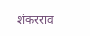शंकरराव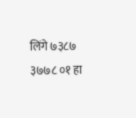लिंगे ७३८७ ३७७८ ०१ हा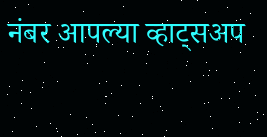नंबर आपल्या व्हाट्सअप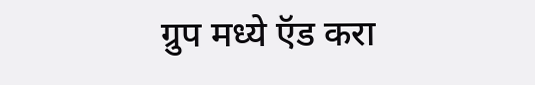ग्रुप मध्ये ऍड करा